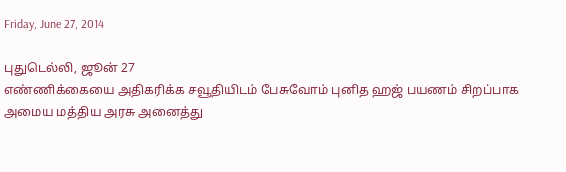Friday, June 27, 2014

புதுடெல்லி, ஜூன் 27
எண்ணிக்கையை அதிகரிக்க சவூதியிடம் பேசுவோம் புனித ஹஜ் பயணம் சிறப்பாக அமைய மத்திய அரசு அனைத்து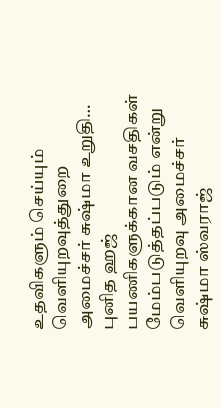உதவிகளும் செய்யும் வெளியுறவுத்துறை அமைச்சர் சுஷ்மா உறுதி…
புனித ஹஜ் பயணிகளுக்கான வசதிகள் மேம்படுத்தப்படும் என்று வெளியுறவு அமைச்சர் சுஷ்மா ஸ்வராஜ்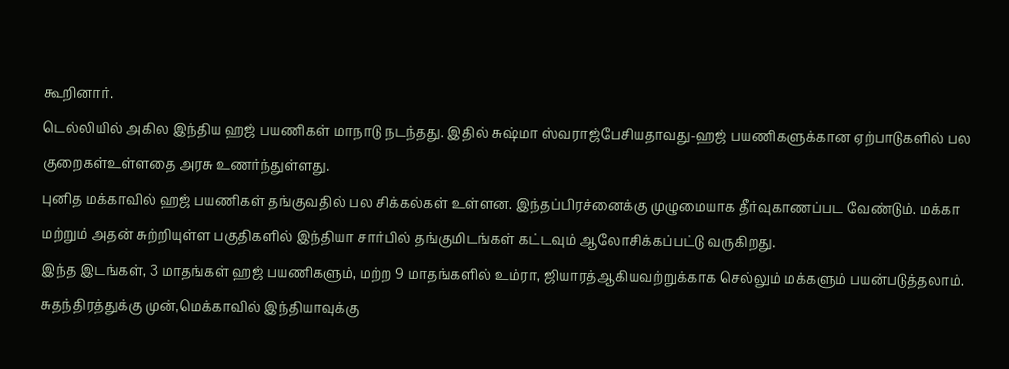கூறினார்.
டெல்லியில் அகில இந்திய ஹஜ் பயணிகள் மாநாடு நடந்தது. இதில் சுஷ்மா ஸ்வராஜ்பேசியதாவது-ஹஜ் பயணிகளுக்கான ஏற்பாடுகளில் பல குறைகள்உள்ளதை அரசு உணர்ந்துள்ளது.
புனித மக்காவில் ஹஜ் பயணிகள் தங்குவதில் பல சிக்கல்கள் உள்ளன. இந்தப்பிரச்னைக்கு முழுமையாக தீர்வுகாணப்பட வேண்டும். மக்கா மற்றும் அதன் சுற்றியுள்ள பகுதிகளில் இந்தியா சார்பில் தங்குமிடங்கள் கட்டவும் ஆலோசிக்கப்பட்டு வருகிறது.
இந்த இடங்கள், 3 மாதங்கள் ஹஜ் பயணிகளும், மற்ற 9 மாதங்களில் உம்ரா, ஜியாரத்ஆகியவற்றுக்காக செல்லும் மக்களும் பயன்படுத்தலாம். சுதந்திரத்துக்கு முன்,மெக்காவில் இந்தியாவுக்கு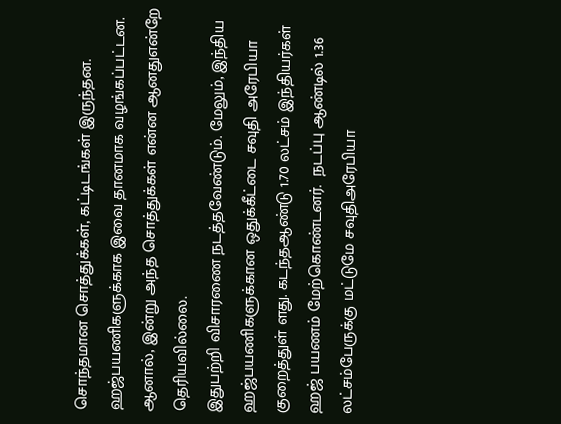சொந்தமான சொத்துக்கள், கட்டிடங்கள் இருந்தன. ஹஜ்பயணிகளுக்காக இவை தானமாக வழங்கப்பட்டன. ஆனால், இன்று அந்த சொத்துக்கள் என்ன ஆனதுஎன்றே தெரியவில்லை.
இதுபற்றி விசாரணை நடத்தவேண்டும். மேலும், இந்திய ஹஜ்பயணிகளுக்கான ஒதுக்கீட்டை சவுதி அரேபியா குறைத்துள் ளது. கடந்தஆண்டு 1.70 லட்சம் இந்தியர்கள் ஹஜ் பயணம் மேற்கொண்டனர்.  நடப்பு ஆண்டில் 1.36 லட்சம்பேருக்கு மட்டுமே சவுதிஅரேபியா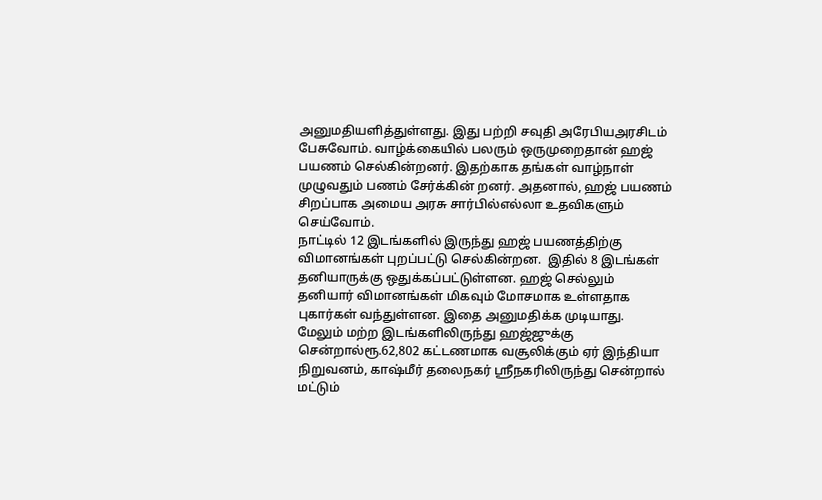அனுமதியளித்துள்ளது. இது பற்றி சவுதி அரேபியஅரசிடம் பேசுவோம். வாழ்க்கையில் பலரும் ஒருமுறைதான் ஹஜ் பயணம் செல்கின்றனர். இதற்காக தங்கள் வாழ்நாள் முழுவதும் பணம் சேர்க்கின் றனர். அதனால், ஹஜ் பயணம் சிறப்பாக அமைய அரசு சார்பில்எல்லா உதவிகளும் செய்வோம்.
நாட்டில் 12 இடங்களில் இருந்து ஹஜ் பயணத்திற்கு விமானங்கள் புறப்பட்டு செல்கின்றன.  இதில் 8 இடங்கள் தனியாருக்கு ஒதுக்கப்பட்டுள்ளன. ஹஜ் செல்லும் தனியார் விமானங்கள் மிகவும் மோசமாக உள்ளதாக புகார்கள் வந்துள்ளன. இதை அனுமதிக்க முடியாது.
மேலும் மற்ற இடங்களிலிருந்து ஹஜ்ஜுக்கு சென்றால்ரூ.62,802 கட்டணமாக வசூலிக்கும் ஏர் இந்தியா நிறுவனம், காஷ்மீர் தலைநகர் ஸ்ரீநகரிலிருந்து சென்றால் மட்டும்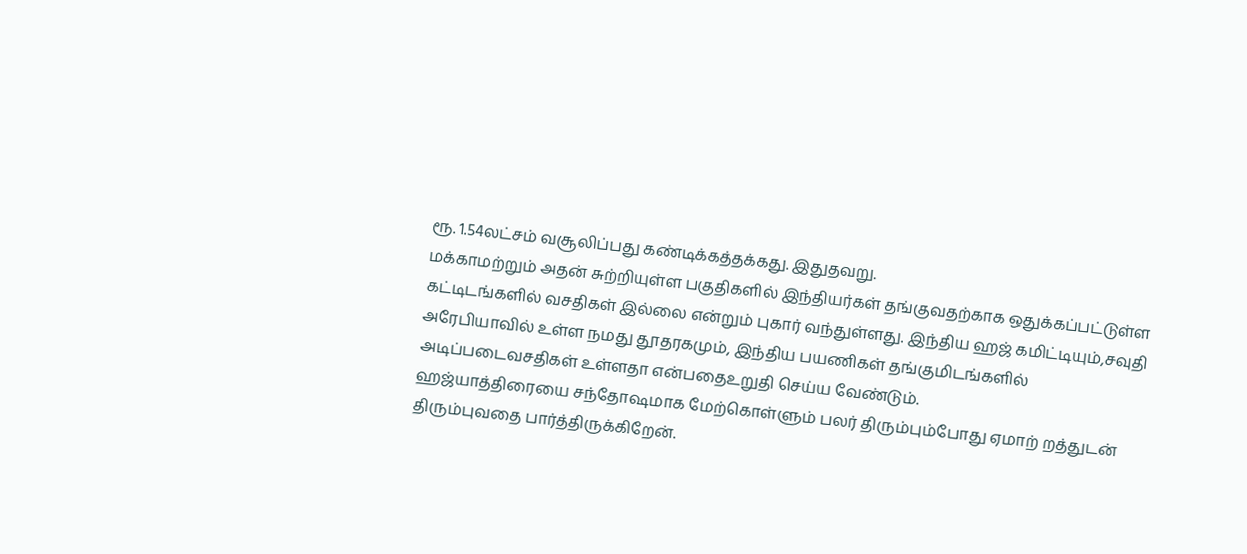ரூ. 1.54லட்சம் வசூலிப்பது கண்டிக்கத்தக்கது. இதுதவறு.
மக்காமற்றும் அதன் சுற்றியுள்ள பகுதிகளில் இந்தியர்கள் தங்குவதற்காக ஒதுக்கப்பட்டுள்ள கட்டிடங்களில் வசதிகள் இல்லை என்றும் புகார் வந்துள்ளது. இந்திய ஹஜ் கமிட்டியும்,சவுதி அரேபியாவில் உள்ள நமது தூதரகமும், இந்திய பயணிகள் தங்குமிடங்களில் அடிப்படைவசதிகள் உள்ளதா என்பதைஉறுதி செய்ய வேண்டும்.
ஹஜ்யாத்திரையை சந்தோஷமாக மேற்கொள்ளும் பலர் திரும்பும்போது ஏமாற் றத்துடன் திரும்புவதை பார்த்திருக்கிறேன்.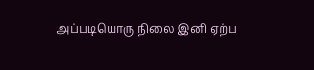அப்படியொரு நிலை இனி ஏற்ப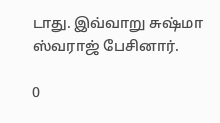டாது. இவ்வாறு சுஷ்மா ஸ்வராஜ் பேசினார்.

0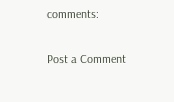comments:

Post a Comment